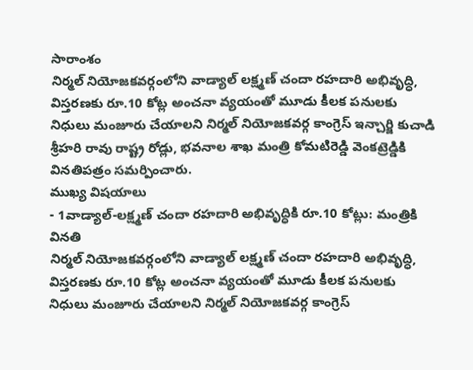సారాంశం
నిర్మల్ నియోజకవర్గంలోని వాడ్యాల్ లక్ష్మణ్ చందా రహదారి అభివృద్ధి, విస్తరణకు రూ.10 కోట్ల అంచనా వ్యయంతో మూడు కీలక పనులకు నిధులు మంజూరు చేయాలని నిర్మల్ నియోజకవర్గ కాంగ్రెస్ ఇన్చార్జి కుచాడి శ్రీహరి రావు రాష్ట్ర రోడ్లు, భవనాల శాఖ మంత్రి కోమటిరెడ్డి వెంకట్రెడ్డికి వినతిపత్రం సమర్పించారు.
ముఖ్య విషయాలు
- 1వాడ్యాల్-లక్ష్మణ్ చందా రహదారి అభివృద్ధికి రూ.10 కోట్లు: మంత్రికి వినతి
నిర్మల్ నియోజకవర్గంలోని వాడ్యాల్ లక్ష్మణ్ చందా రహదారి అభివృద్ధి, విస్తరణకు రూ.10 కోట్ల అంచనా వ్యయంతో మూడు కీలక పనులకు నిధులు మంజూరు చేయాలని నిర్మల్ నియోజకవర్గ కాంగ్రెస్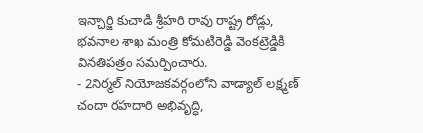ఇన్చార్జి కుచాడి శ్రీహరి రావు రాష్ట్ర రోడ్లు, భవనాల శాఖ మంత్రి కోమటిరెడ్డి వెంకట్రెడ్డికి వినతిపత్రం సమర్పించారు.
- 2నిర్మల్ నియోజకవర్గంలోని వాడ్యాల్ లక్ష్మణ్ చందా రహదారి అభివృద్ధి,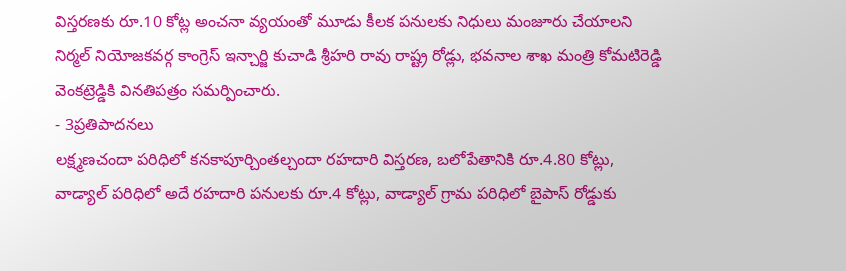విస్తరణకు రూ.10 కోట్ల అంచనా వ్యయంతో మూడు కీలక పనులకు నిధులు మంజూరు చేయాలని నిర్మల్ నియోజకవర్గ కాంగ్రెస్ ఇన్చార్జి కుచాడి శ్రీహరి రావు రాష్ట్ర రోడ్లు, భవనాల శాఖ మంత్రి కోమటిరెడ్డి వెంకట్రెడ్డికి వినతిపత్రం సమర్పించారు.
- 3ప్రతిపాదనలు
లక్ష్మణచందా పరిధిలో కనకాపూర్చింతల్చందా రహదారి విస్తరణ, బలోపేతానికి రూ.4.80 కోట్లు, వాడ్యాల్ పరిధిలో అదే రహదారి పనులకు రూ.4 కోట్లు, వాడ్యాల్ గ్రామ పరిధిలో బైపాస్ రోడ్డుకు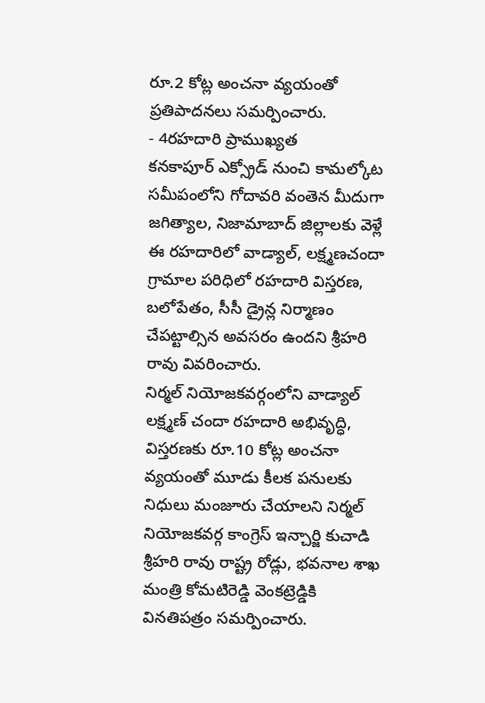రూ.2 కోట్ల అంచనా వ్యయంతో ప్రతిపాదనలు సమర్పించారు.
- 4రహదారి ప్రాముఖ్యత
కనకాపూర్ ఎక్స్రోడ్ నుంచి కామల్కోట సమీపంలోని గోదావరి వంతెన మీదుగా జగిత్యాల, నిజామాబాద్ జిల్లాలకు వెళ్లే ఈ రహదారిలో వాడ్యాల్, లక్ష్మణచందా గ్రామాల పరిధిలో రహదారి విస్తరణ, బలోపేతం, సీసీ డ్రైన్ల నిర్మాణం చేపట్టాల్సిన అవసరం ఉందని శ్రీహరి రావు వివరించారు.
నిర్మల్ నియోజకవర్గంలోని వాడ్యాల్ లక్ష్మణ్ చందా రహదారి అభివృద్ధి, విస్తరణకు రూ.10 కోట్ల అంచనా వ్యయంతో మూడు కీలక పనులకు నిధులు మంజూరు చేయాలని నిర్మల్ నియోజకవర్గ కాంగ్రెస్ ఇన్చార్జి కుచాడి శ్రీహరి రావు రాష్ట్ర రోడ్లు, భవనాల శాఖ మంత్రి కోమటిరెడ్డి వెంకట్రెడ్డికి వినతిపత్రం సమర్పించారు.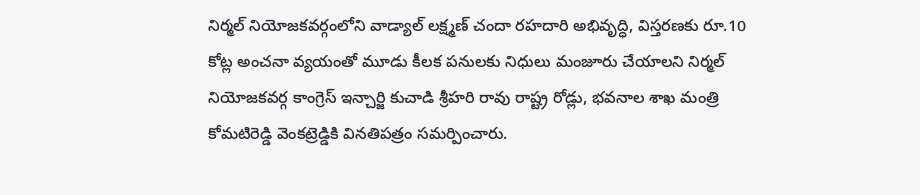నిర్మల్ నియోజకవర్గంలోని వాడ్యాల్ లక్ష్మణ్ చందా రహదారి అభివృద్ధి, విస్తరణకు రూ.10 కోట్ల అంచనా వ్యయంతో మూడు కీలక పనులకు నిధులు మంజూరు చేయాలని నిర్మల్ నియోజకవర్గ కాంగ్రెస్ ఇన్చార్జి కుచాడి శ్రీహరి రావు రాష్ట్ర రోడ్లు, భవనాల శాఖ మంత్రి కోమటిరెడ్డి వెంకట్రెడ్డికి వినతిపత్రం సమర్పించారు.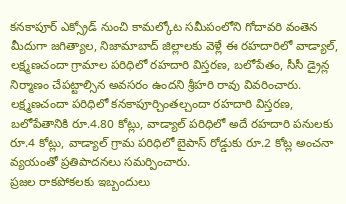కనకాపూర్ ఎక్స్రోడ్ నుంచి కామల్కోట సమీపంలోని గోదావరి వంతెన మీదుగా జగిత్యాల, నిజామాబాద్ జిల్లాలకు వెళ్లే ఈ రహదారిలో వాడ్యాల్, లక్ష్మణచందా గ్రామాల పరిధిలో రహదారి విస్తరణ, బలోపేతం, సీసీ డ్రైన్ల నిర్మాణం చేపట్టాల్సిన అవసరం ఉందని శ్రీహరి రావు వివరించారు.
లక్ష్మణచందా పరిధిలో కనకాపూర్చింతల్చందా రహదారి విస్తరణ, బలోపేతానికి రూ.4.80 కోట్లు, వాడ్యాల్ పరిధిలో అదే రహదారి పనులకు రూ.4 కోట్లు, వాడ్యాల్ గ్రామ పరిధిలో బైపాస్ రోడ్డుకు రూ.2 కోట్ల అంచనా వ్యయంతో ప్రతిపాదనలు సమర్పించారు.
ప్రజల రాకపోకలకు ఇబ్బందులు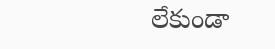లేకుండా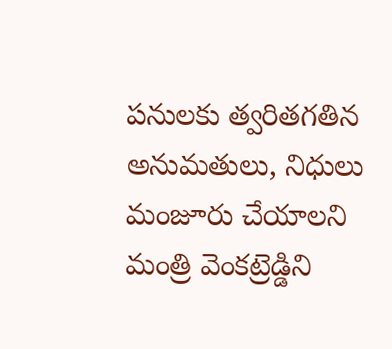పనులకు త్వరితగతిన అనుమతులు, నిధులు మంజూరు చేయాలని మంత్రి వెంకట్రెడ్డిని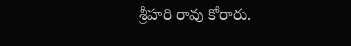శ్రీహరి రావు కోరారు.